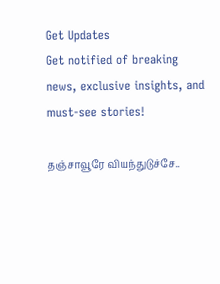Get Updates
Get notified of breaking news, exclusive insights, and must-see stories!

தஞ்சாவூரே வியந்துடுச்சே..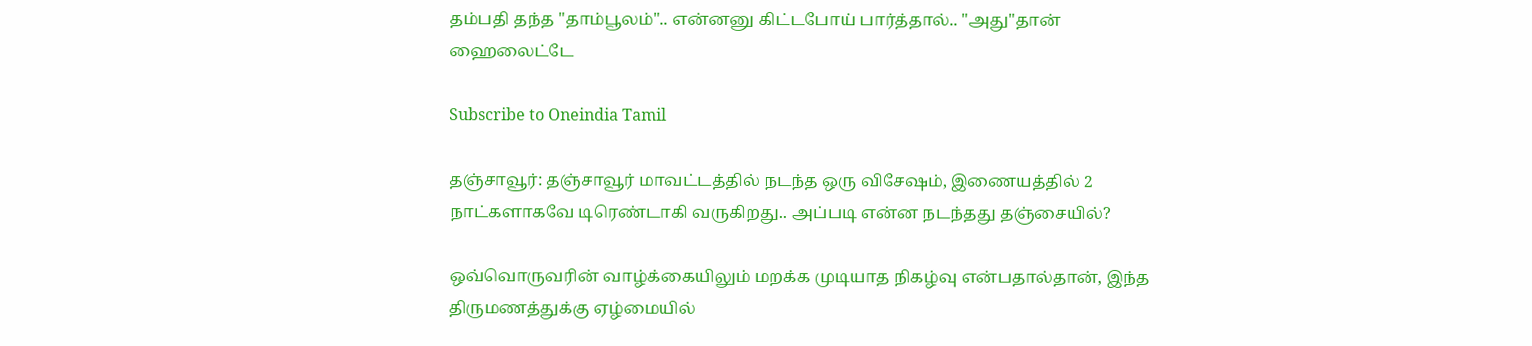தம்பதி தந்த "தாம்பூலம்".. என்னனு கிட்டபோய் பார்த்தால்.. "அது"தான் ஹைலைட்டே

Subscribe to Oneindia Tamil

தஞ்சாவூர்: தஞ்சாவூர் மாவட்டத்தில் நடந்த ஒரு விசேஷம், இணையத்தில் 2 நாட்களாகவே டிரெண்டாகி வருகிறது.. அப்படி என்ன நடந்தது தஞ்சையில்?

ஒவ்வொருவரின் வாழ்க்கையிலும் மறக்க முடியாத நிகழ்வு என்பதால்தான், இந்த திருமணத்துக்கு ஏழ்மையில்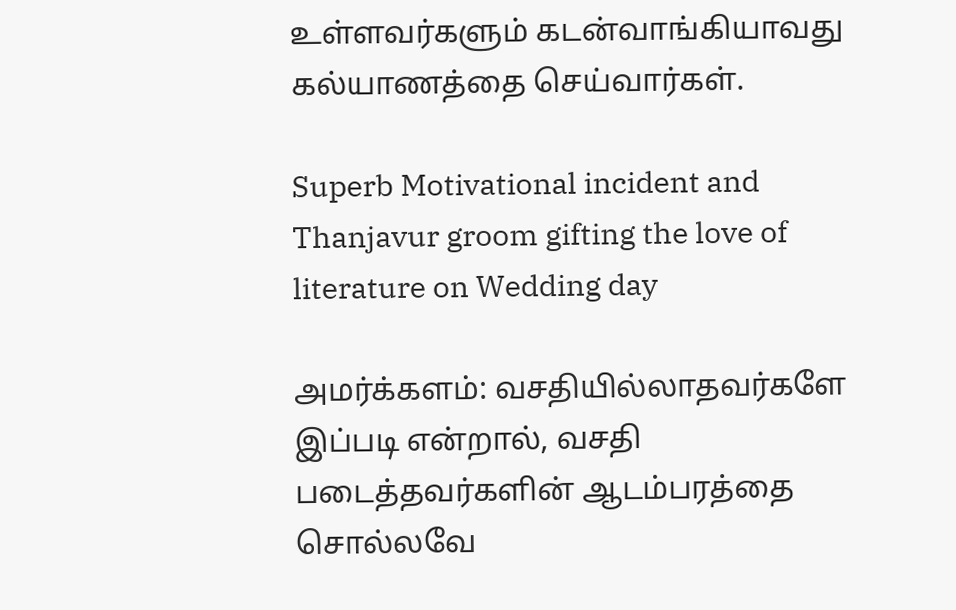உள்ளவர்களும் கடன்வாங்கியாவது கல்யாணத்தை செய்வார்கள்.

Superb Motivational incident and Thanjavur groom gifting the love of literature on Wedding day

அமர்க்களம்: வசதியில்லாதவர்களே இப்படி என்றால், வசதி படைத்தவர்களின் ஆடம்பரத்தை சொல்லவே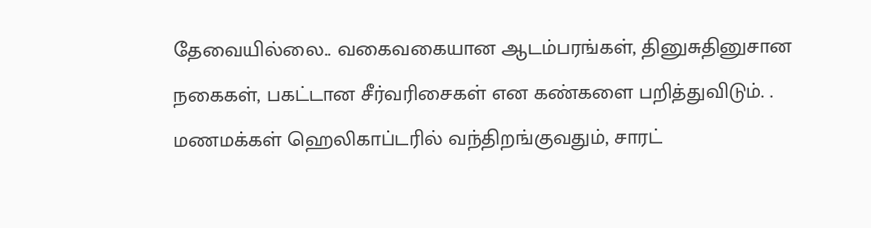தேவையில்லை.. வகைவகையான ஆடம்பரங்கள், தினுசுதினுசான நகைகள், பகட்டான சீர்வரிசைகள் என கண்களை பறித்துவிடும். . மணமக்கள் ஹெலிகாப்டரில் வந்திறங்குவதும், சாரட்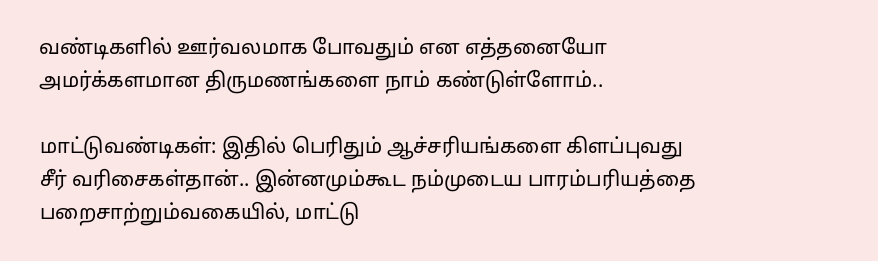வண்டிகளில் ஊர்வலமாக போவதும் என எத்தனையோ அமர்க்களமான திருமணங்களை நாம் கண்டுள்ளோம்..

மாட்டுவண்டிகள்: இதில் பெரிதும் ஆச்சரியங்களை கிளப்புவது சீர் வரிசைகள்தான்.. இன்னமும்கூட நம்முடைய பாரம்பரியத்தை பறைசாற்றும்வகையில், மாட்டு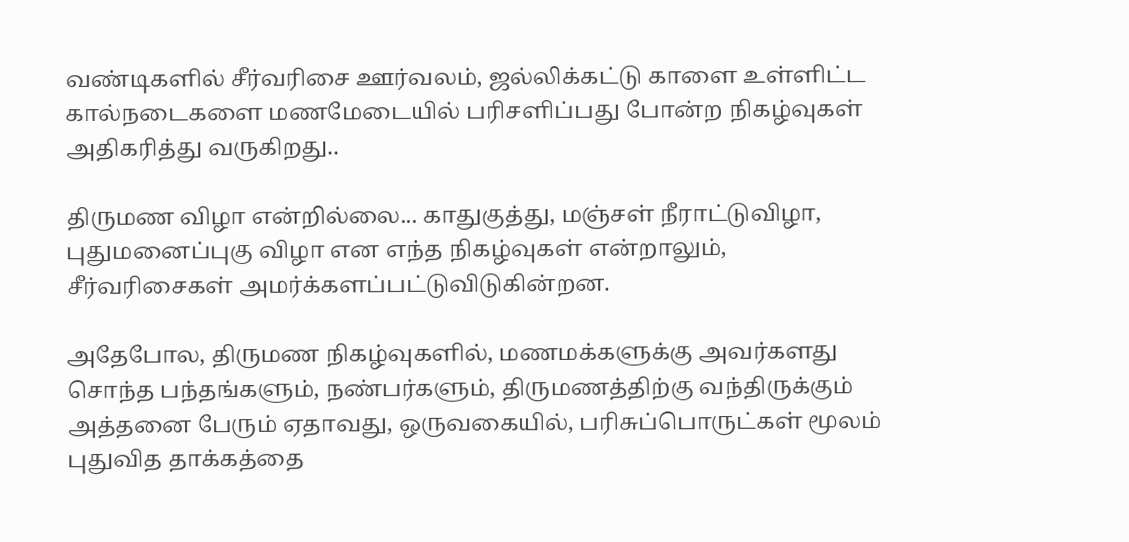வண்டிகளில் சீர்வரிசை ஊர்வலம், ஜல்லிக்கட்டு காளை உள்ளிட்ட கால்நடைகளை மணமேடையில் பரிசளிப்பது போன்ற நிகழ்வுகள் அதிகரித்து வருகிறது..

திருமண விழா என்றில்லை... காதுகுத்து, மஞ்சள் நீராட்டுவிழா, புதுமனைப்புகு விழா என எந்த நிகழ்வுகள் என்றாலும், சீர்வரிசைகள் அமர்க்களப்பட்டுவிடுகின்றன.

அதேபோல, திருமண நிகழ்வுகளில், மணமக்களுக்கு அவர்களது சொந்த பந்தங்களும், நண்பர்களும், திருமணத்திற்கு வந்திருக்கும் அத்தனை பேரும் ஏதாவது, ஒருவகையில், பரிசுப்பொருட்கள் மூலம் புதுவித தாக்கத்தை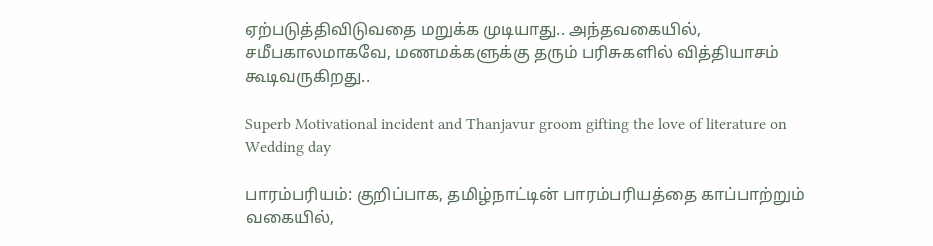ஏற்படுத்திவிடுவதை மறுக்க முடியாது.. அந்தவகையில், சமீபகாலமாகவே, மணமக்களுக்கு தரும் பரிசுகளில் வித்தியாசம் கூடிவருகிறது..

Superb Motivational incident and Thanjavur groom gifting the love of literature on Wedding day

பாரம்பரியம்: குறிப்பாக, தமிழ்நாட்டின் பாரம்பரியத்தை காப்பாற்றும் வகையில்,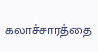கலாச்சாரத்தை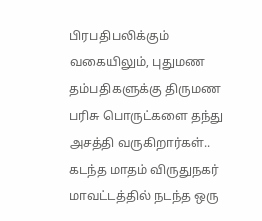பிரபதிபலிக்கும் வகையிலும், புதுமண தம்பதிகளுக்கு திருமண பரிசு பொருட்களை தந்து அசத்தி வருகிறார்கள்.. கடந்த மாதம் விருதுநகர் மாவட்டத்தில் நடந்த ஒரு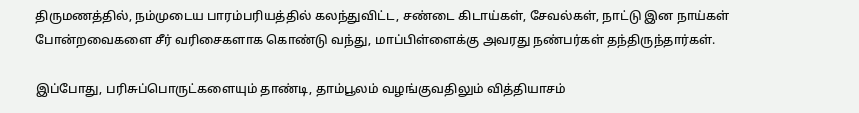திருமணத்தில், நம்முடைய பாரம்பரியத்தில் கலந்துவிட்ட, சண்டை கிடாய்கள், சேவல்கள், நாட்டு இன நாய்கள் போன்றவைகளை சீர் வரிசைகளாக கொண்டு வந்து, மாப்பிள்ளைக்கு அவரது நண்பர்கள் தந்திருந்தார்கள்.

இப்போது, பரிசுப்பொருட்களையும் தாண்டி, தாம்பூலம் வழங்குவதிலும் வித்தியாசம்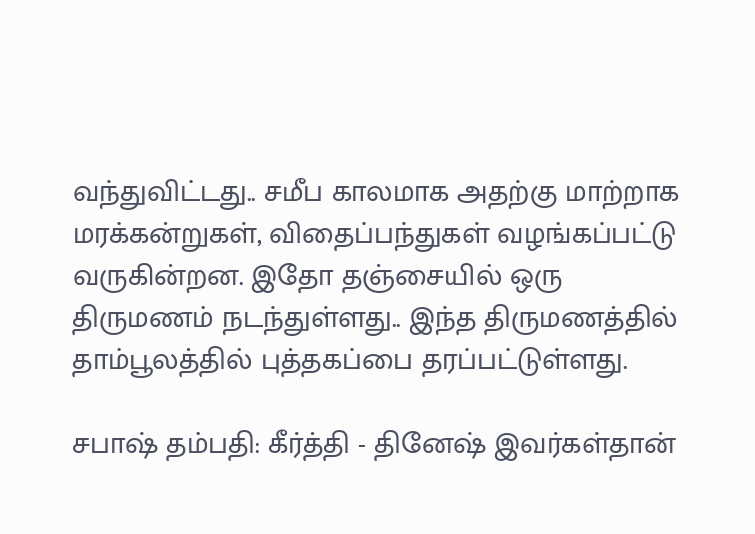வந்துவிட்டது.. சமீப காலமாக அதற்கு மாற்றாக மரக்கன்றுகள், விதைப்பந்துகள் வழங்கப்பட்டு வருகின்றன. இதோ தஞ்சையில் ஒரு திருமணம் நடந்துள்ளது.. இந்த திருமணத்தில் தாம்பூலத்தில் புத்தகப்பை தரப்பட்டுள்ளது.

சபாஷ் தம்பதி: கீர்த்தி - தினேஷ் இவர்கள்தான்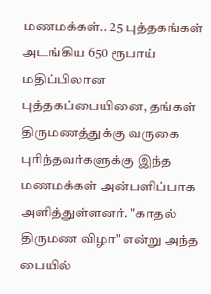மணமக்கள்.. 25 புத்தகங்கள் அடங்கிய 650 ரூபாய் மதிப்பிலான புத்தகப்பையினை, தங்கள் திருமணத்துக்கு வருகை புரிந்தவர்களுக்கு இந்த மணமக்கள் அன்பளிப்பாக அளித்துள்ளனர். "காதல் திருமண விழா" என்று அந்த பையில்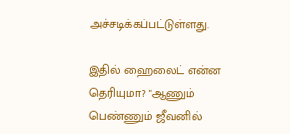அச்சடிக்கப்பட்டுள்ளது.

இதில் ஹைலைட் என்ன தெரியுமா? "ஆணும் பெண்ணும் ஜீவனில்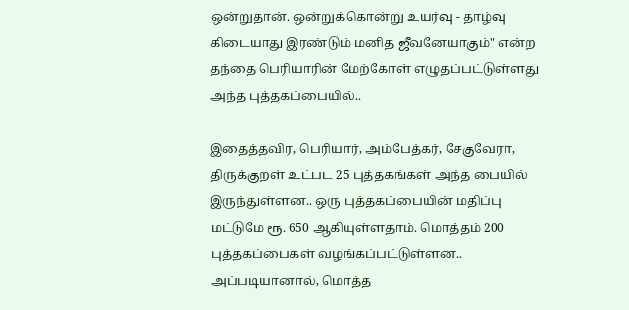ஒன்றுதான். ஒன்றுக்கொன்று உயர்வு - தாழ்வு கிடையாது இரண்டும் மனித ஜீவனேயாகும்" என்ற தந்தை பெரியாரின் மேற்கோள் எழுதப்பட்டுள்ளது அந்த புத்தகப்பையில்..

இதைத்தவிர, பெரியார், அம்பேத்கர், சேகுவேரா, திருக்குறள் உட்பட 25 புத்தகங்கள் அந்த பையில் இருந்துள்ளன.. ஒரு புத்தகப்பையின் மதிப்பு மட்டுமே ரூ. 650 ஆகியுள்ளதாம். மொத்தம் 200 புத்தகப்பைகள் வழங்கப்பட்டுள்ளன.. அப்படியானால், மொத்த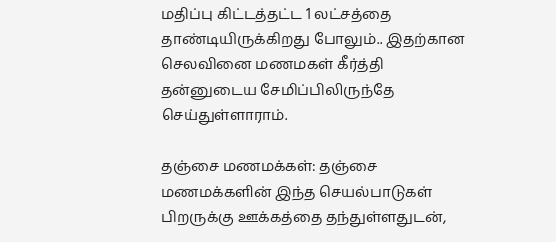மதிப்பு கிட்டத்தட்ட 1 லட்சத்தை தாண்டியிருக்கிறது போலும்.. இதற்கான செலவினை மணமகள் கீர்த்தி தன்னுடைய சேமிப்பிலிருந்தே செய்துள்ளாராம்.

தஞ்சை மணமக்கள்: தஞ்சை மணமக்களின் இந்த செயல்பாடுகள் பிறருக்கு ஊக்கத்தை தந்துள்ளதுடன்,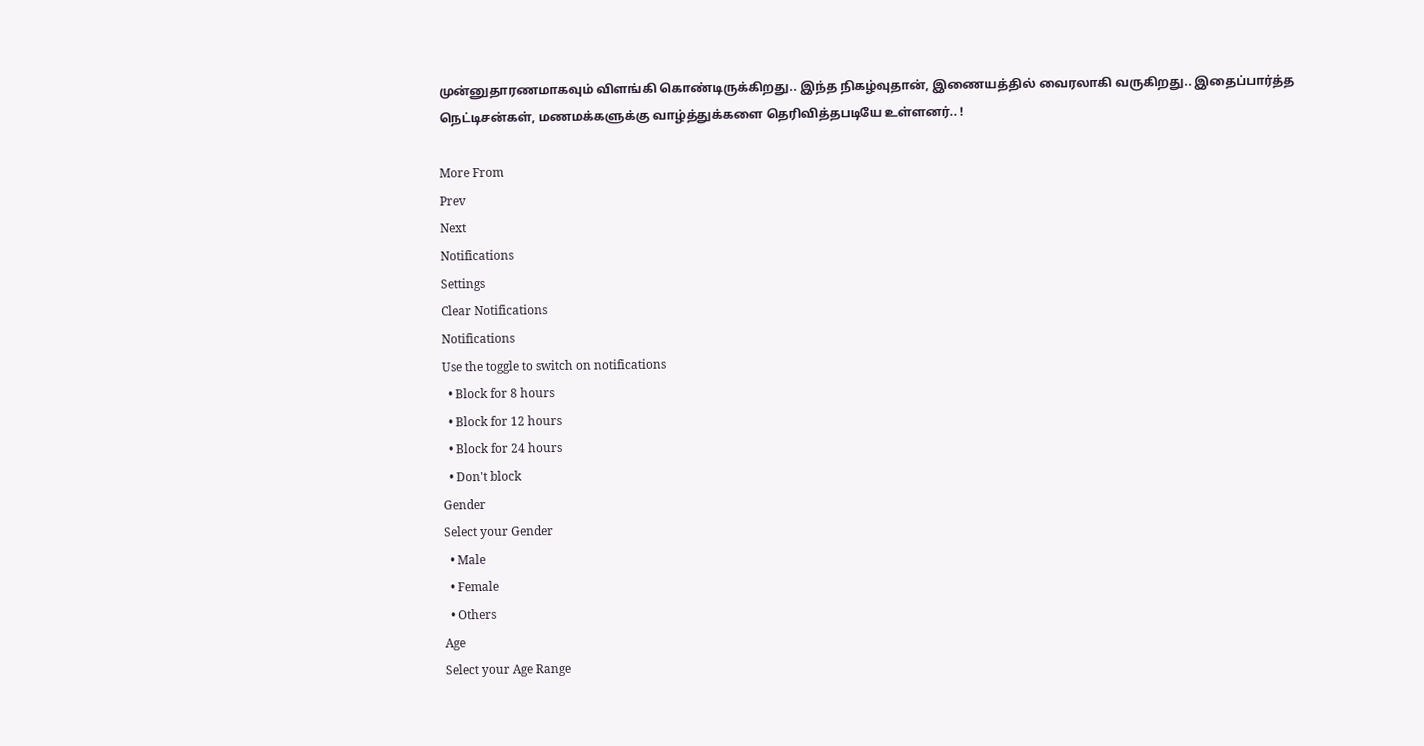முன்னுதாரணமாகவும் விளங்கி கொண்டிருக்கிறது.. இந்த நிகழ்வுதான், இணையத்தில் வைரலாகி வருகிறது.. இதைப்பார்த்த நெட்டிசன்கள், மணமக்களுக்கு வாழ்த்துக்களை தெரிவித்தபடியே உள்ளனர்.. !

More From
Prev
Next
Notifications
Settings
Clear Notifications
Notifications
Use the toggle to switch on notifications
  • Block for 8 hours
  • Block for 12 hours
  • Block for 24 hours
  • Don't block
Gender
Select your Gender
  • Male
  • Female
  • Others
Age
Select your Age Range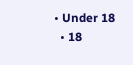• Under 18
  • 18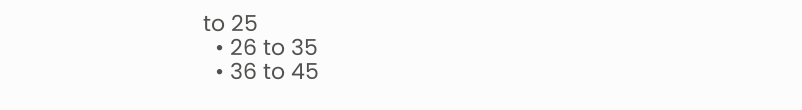to 25
  • 26 to 35
  • 36 to 45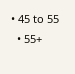• 45 to 55
  • 55+